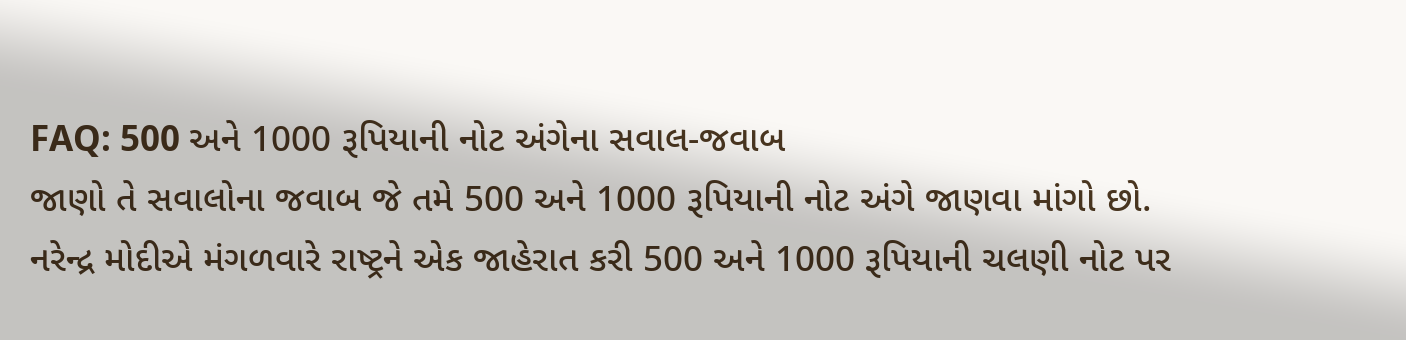FAQ: 500 અને 1000 રૂપિયાની નોટ અંગેના સવાલ-જવાબ
જાણો તે સવાલોના જવાબ જે તમે 500 અને 1000 રૂપિયાની નોટ અંગે જાણવા માંગો છો.
નરેન્દ્ર મોદીએ મંગળવારે રાષ્ટ્રને એક જાહેરાત કરી 500 અને 1000 રૂપિયાની ચલણી નોટ પર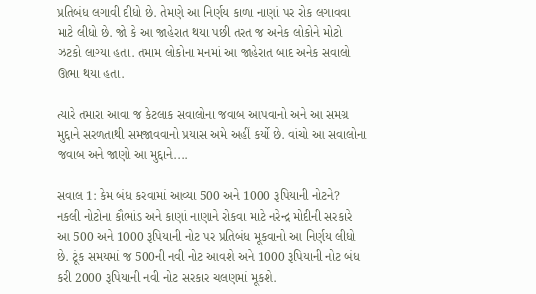પ્રતિબંધ લગાવી દીધો છે. તેમણે આ નિર્ણય કાળા નાણાં પર રોક લગાવવા માટે લીધો છે. જો કે આ જાહેરાત થયા પછી તરત જ અનેક લોકોને મોટો ઝટકો લાગ્યા હતા. તમામ લોકોના મનમાં આ જાહેરાત બાદ અનેક સવાલો ઊભા થયા હતા.

ત્યારે તમારા આવા જ કેટલાક સવાલોના જવાબ આપવાનો અને આ સમગ્ર મુદ્દાને સરળતાથી સમજાવવાનો પ્રયાસ અમે અહીં કર્યો છે. વાંચો આ સવાલોના જવાબ અને જાણો આ મુદ્દાને....

સવાલ 1: કેમ બંધ કરવામાં આવ્યા 500 અને 1000 રૂપિયાની નોટને?
નકલી નોટોના કૌભાંડ અને કાણાં નાણાને રોકવા માટે નરેન્દ્ર મોદીની સરકારે આ 500 અને 1000 રૂપિયાની નોટ પર પ્રતિબંધ મૂકવાનો આ નિર્ણય લીધો છે. ટૂંક સમયમાં જ 500ની નવી નોટ આવશે અને 1000 રૂપિયાની નોટ બંધ કરી 2000 રૂપિયાની નવી નોટ સરકાર ચલણમાં મૂકશે.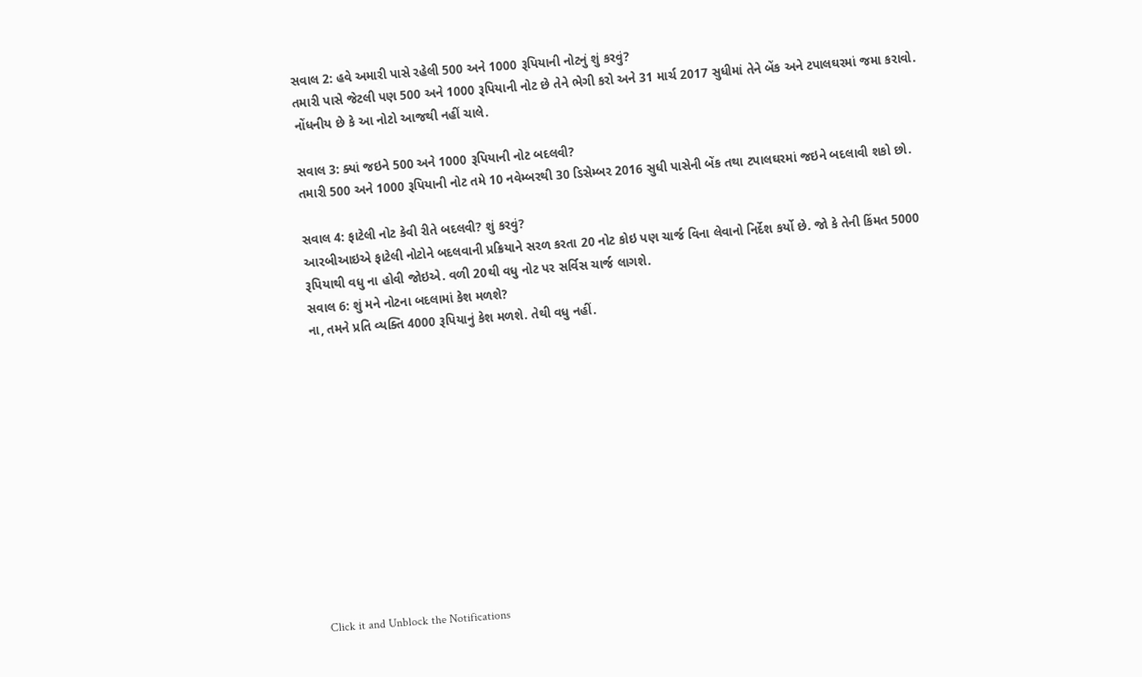સવાલ 2: હવે અમારી પાસે રહેલી 500 અને 1000 રૂપિયાની નોટનું શું કરવું?
તમારી પાસે જેટલી પણ 500 અને 1000 રૂપિયાની નોટ છે તેને ભેગી કરો અને 31 માર્ચ 2017 સુધીમાં તેને બેંક અને ટપાલઘરમાં જમા કરાવો. નોંધનીય છે કે આ નોટો આજથી નહીં ચાલે.

સવાલ 3: ક્યાં જઇને 500 અને 1000 રૂપિયાની નોટ બદલવી?
તમારી 500 અને 1000 રૂપિયાની નોટ તમે 10 નવેમ્બરથી 30 ડિસેમ્બર 2016 સુધી પાસેની બેંક તથા ટપાલઘરમાં જઇને બદલાવી શકો છો.

સવાલ 4: ફાટેલી નોટ કેવી રીતે બદલવી? શું કરવું?
આરબીઆઇએ ફાટેલી નોટોને બદલવાની પ્રક્રિયાને સરળ કરતા 20 નોટ કોઇ પણ ચાર્જ વિના લેવાનો નિર્દેશ કર્યો છે. જો કે તેની કિંમત 5000 રૂપિયાથી વધુ ના હોવી જોઇએ. વળી 20થી વધુ નોટ પર સર્વિસ ચાર્જ લાગશે.
સવાલ 6: શું મને નોટના બદલામાં કેશ મળશે?
ના, તમને પ્રતિ વ્યક્તિ 4000 રૂપિયાનું કેશ મળશે. તેથી વધુ નહીં.












Click it and Unblock the Notifications